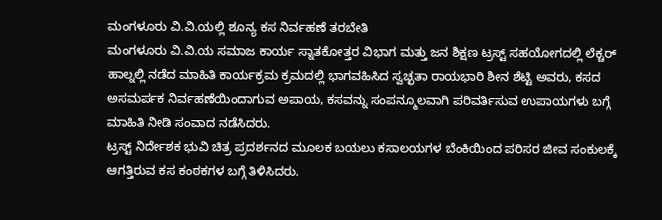ಮಂಗಳೂರು ವಿ.ವಿ.ಯಲ್ಲಿ ಶೂನ್ಯ ಕಸ ನಿರ್ವಹಣೆ ತರಬೇತಿ
ಮಂಗಳೂರು ವಿ.ವಿ.ಯ ಸಮಾಜ ಕಾರ್ಯ ಸ್ನಾತಕೋತ್ತರ ವಿಭಾಗ ಮತ್ತು ಜನ ಶಿಕ್ಷಣ ಟ್ರಸ್ಟ್ ಸಹಯೋಗದಲ್ಲಿ ಲೆಕ್ಚರ್ ಹಾಲ್ನಲ್ಲಿ ನಡೆದ ಮಾಹಿತಿ ಕಾರ್ಯಕ್ರಮ ಕ್ರಮದಲ್ಲಿ ಭಾಗವಹಿಸಿದ ಸ್ವಚ್ಛತಾ ರಾಯಭಾರಿ ಶೀನ ಶೆಟ್ಟಿ ಅವರು, ಕಸದ ಅಸಮರ್ಪಕ ನಿರ್ವಹಣೆಯಿಂದಾಗುವ ಅಪಾಯ, ಕಸವನ್ನು ಸಂಪನ್ಮೂಲವಾಗಿ ಪರಿವರ್ತಿಸುವ ಉಪಾಯಗಳು ಬಗ್ಗೆ ಮಾಹಿತಿ ನೀಡಿ ಸಂವಾದ ನಡೆಸಿದರು.
ಟ್ರಸ್ಟ್ ನಿರ್ದೇಶಕ ಭುವಿ ಚಿತ್ರ ಪ್ರದರ್ಶನದ ಮೂಲಕ ಬಯಲು ಕಸಾಲಯಗಳ ಬೆಂಕಿಯಿಂದ ಪರಿಸರ ಜೀವ ಸಂಕುಲಕ್ಕೆ ಆಗತ್ತಿರುವ ಕಸ ಕಂಠಕಗಳ ಬಗ್ಗೆ ತಿಳಿಸಿದರು.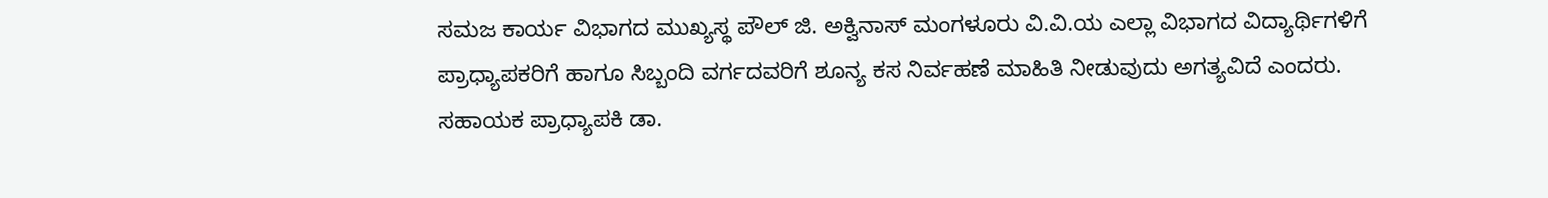ಸಮಜ ಕಾರ್ಯ ವಿಭಾಗದ ಮುಖ್ಯಸ್ಥ ಪೌಲ್ ಜಿ. ಅಕ್ವಿನಾಸ್ ಮಂಗಳೂರು ವಿ.ವಿ.ಯ ಎಲ್ಲಾ ವಿಭಾಗದ ವಿದ್ಯಾರ್ಥಿಗಳಿಗೆ ಪ್ರಾಧ್ಯಾಪಕರಿಗೆ ಹಾಗೂ ಸಿಬ್ಬಂದಿ ವರ್ಗದವರಿಗೆ ಶೂನ್ಯ ಕಸ ನಿರ್ವಹಣೆ ಮಾಹಿತಿ ನೀಡುವುದು ಅಗತ್ಯವಿದೆ ಎಂದರು.
ಸಹಾಯಕ ಪ್ರಾಧ್ಯಾಪಕಿ ಡಾ.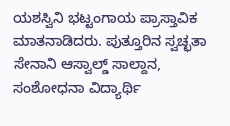ಯಶಸ್ವಿನಿ ಭಟ್ಟಂಗಾಯ ಪ್ರಾಸ್ತಾವಿಕ ಮಾತನಾಡಿದರು. ಪುತ್ತೂರಿನ ಸ್ವಚ್ಛತಾ ಸೇನಾನಿ ಆಸ್ವಾಲ್ಡ್ ಸಾಲ್ದಾನ, ಸಂಶೋಧನಾ ವಿದ್ಯಾರ್ಥಿ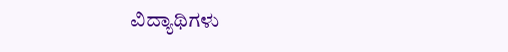ವಿದ್ಯಾಥಿಗಳು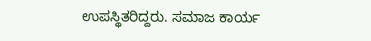ಉಪಸ್ಥಿತರಿದ್ದರು. ಸಮಾಜ ಕಾರ್ಯ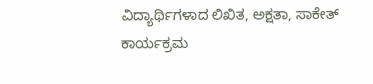ವಿದ್ಯಾರ್ಥಿಗಳಾದ ಲಿಖಿತ, ಅಕ್ಷತಾ, ಸಾಕೇತ್ ಕಾರ್ಯಕ್ರಮ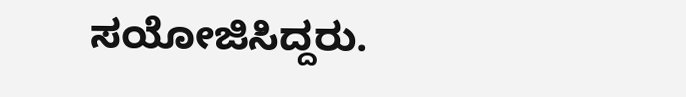ಸಯೋಜಿಸಿದ್ದರು.